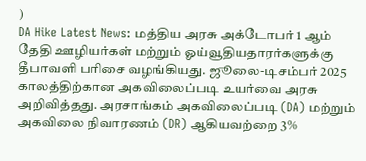)
DA Hike Latest News: மத்திய அரசு அக்டோபர் 1 ஆம் தேதி ஊழியர்கள் மற்றும் ஓய்வூதியதாரர்களுக்கு தீபாவளி பரிசை வழங்கியது. ஜூலை-டிசம்பர் 2025 காலத்திற்கான அகவிலைப்படி உயர்வை அரசு அறிவித்தது. அரசாங்கம் அகவிலைப்படி (DA) மற்றும் அகவிலை நிவாரணம் (DR) ஆகியவற்றை 3%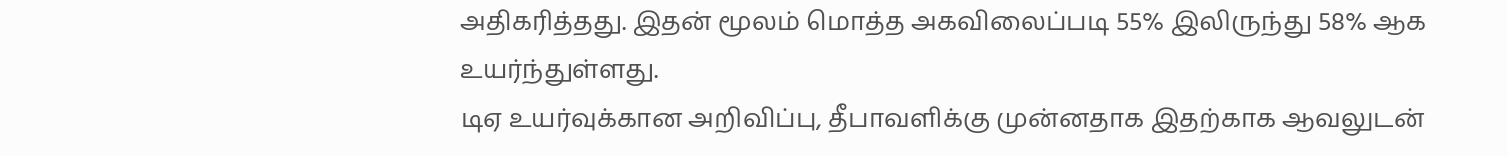அதிகரித்தது. இதன் மூலம் மொத்த அகவிலைப்படி 55% இலிருந்து 58% ஆக உயர்ந்துள்ளது.
டிஏ உயர்வுக்கான அறிவிப்பு, தீபாவளிக்கு முன்னதாக இதற்காக ஆவலுடன்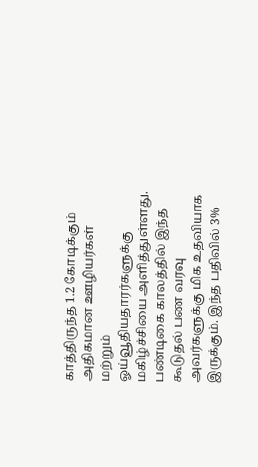காத்திருந்த 1.2 கோடிக்கும் அதிகமான ஊழியர்கள் மற்றும் ஓய்வூதியதாரர்களுக்கு மகிழ்ச்சியை அளித்துள்ளது. பண்டிகை காலத்தில் இந்த கூடுதல் பண வரவு அவர்களுக்கு மிக உதவியாக இருக்கும். இந்த பதிவில் 3%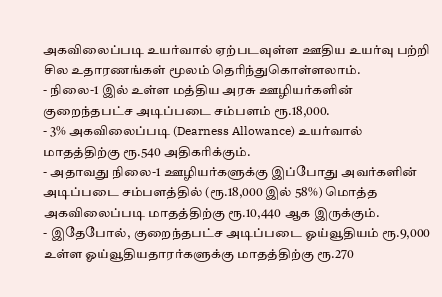அகவிலைப்படி உயர்வால் ஏற்படவுள்ள ஊதிய உயர்வு பற்றி சில உதாரணங்கள் மூலம் தெரிந்துகொள்ளலாம்.
- நிலை-1 இல் உள்ள மத்திய அரசு ஊழியர்களின் குறைந்தபட்ச அடிப்படை சம்பளம் ரூ.18,000.
- 3% அகவிலைப்படி (Dearness Allowance) உயர்வால் மாதத்திற்கு ரூ.540 அதிகரிக்கும்.
- அதாவது நிலை-1 ஊழியர்களுக்கு இப்போது அவர்களின் அடிப்படை சம்பளத்தில் (ரூ.18,000 இல் 58%) மொத்த அகவிலைப்படி மாதத்திற்கு ரூ.10,440 ஆக இருக்கும்.
- இதேபோல், குறைந்தபட்ச அடிப்படை ஓய்வூதியம் ரூ.9,000 உள்ள ஓய்வூதியதாரர்களுக்கு மாதத்திற்கு ரூ.270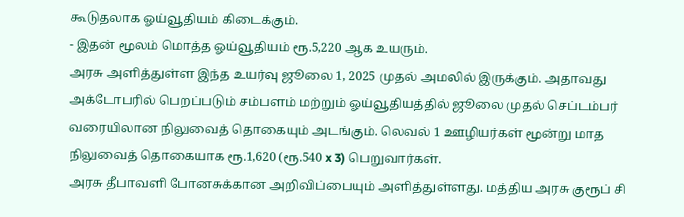கூடுதலாக ஓய்வூதியம் கிடைக்கும்.
- இதன் மூலம் மொத்த ஓய்வூதியம் ரூ.5,220 ஆக உயரும்.
அரசு அளித்துள்ள இந்த உயர்வு ஜூலை 1, 2025 முதல் அமலில் இருக்கும். அதாவது அக்டோபரில் பெறப்படும் சம்பளம் மற்றும் ஓய்வூதியத்தில் ஜூலை முதல் செப்டம்பர் வரையிலான நிலுவைத் தொகையும் அடங்கும். லெவல் 1 ஊழியர்கள் மூன்று மாத நிலுவைத் தொகையாக ரூ.1,620 (ரூ.540 x 3) பெறுவார்கள்.
அரசு தீபாவளி போனசுக்கான அறிவிப்பையும் அளித்துள்ளது. மத்திய அரசு குரூப் சி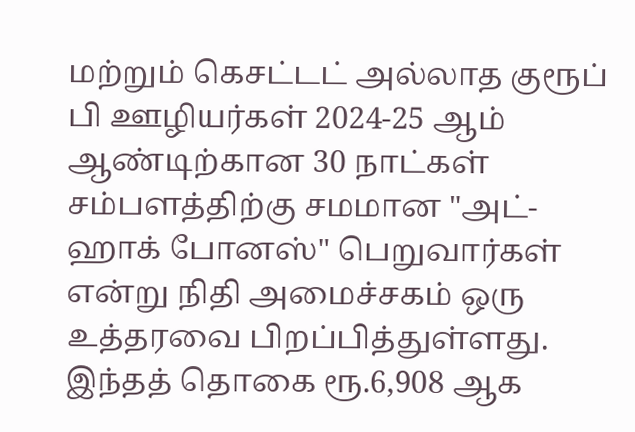மற்றும் கெசட்டட் அல்லாத குரூப் பி ஊழியர்கள் 2024-25 ஆம் ஆண்டிற்கான 30 நாட்கள் சம்பளத்திற்கு சமமான "அட்-ஹாக் போனஸ்" பெறுவார்கள் என்று நிதி அமைச்சகம் ஒரு உத்தரவை பிறப்பித்துள்ளது. இந்தத் தொகை ரூ.6,908 ஆக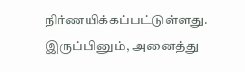நிர்ணயிக்கப்பட்டுள்ளது.
இருப்பினும், அனைத்து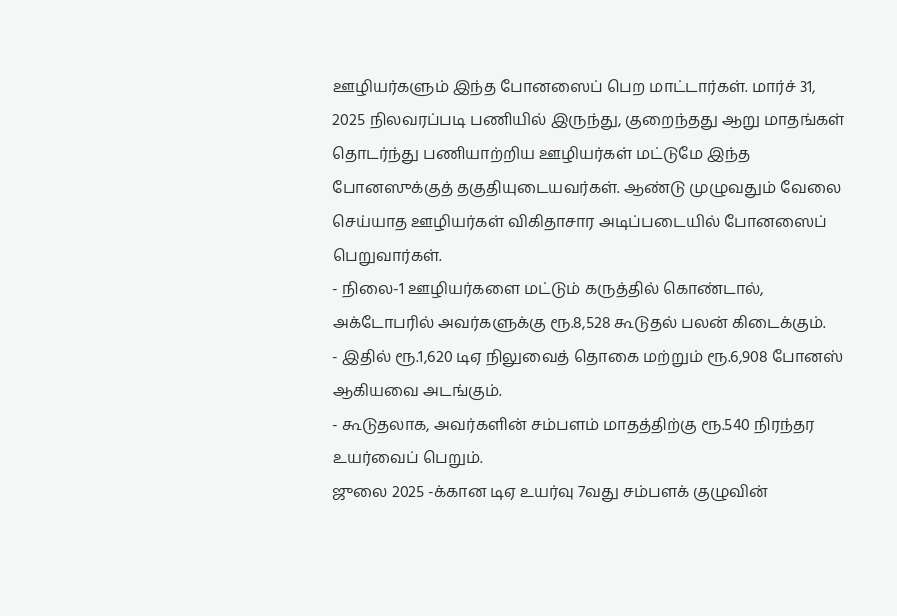ஊழியர்களும் இந்த போனஸைப் பெற மாட்டார்கள். மார்ச் 31, 2025 நிலவரப்படி பணியில் இருந்து, குறைந்தது ஆறு மாதங்கள் தொடர்ந்து பணியாற்றிய ஊழியர்கள் மட்டுமே இந்த போனஸுக்குத் தகுதியுடையவர்கள். ஆண்டு முழுவதும் வேலை செய்யாத ஊழியர்கள் விகிதாசார அடிப்படையில் போனஸைப் பெறுவார்கள்.
- நிலை-1 ஊழியர்களை மட்டும் கருத்தில் கொண்டால், அக்டோபரில் அவர்களுக்கு ரூ.8,528 கூடுதல் பலன் கிடைக்கும்.
- இதில் ரூ.1,620 டிஏ நிலுவைத் தொகை மற்றும் ரூ.6,908 போனஸ் ஆகியவை அடங்கும்.
- கூடுதலாக, அவர்களின் சம்பளம் மாதத்திற்கு ரூ.540 நிரந்தர உயர்வைப் பெறும்.
ஜுலை 2025 -க்கான டிஏ உயர்வு 7வது சம்பளக் குழுவின்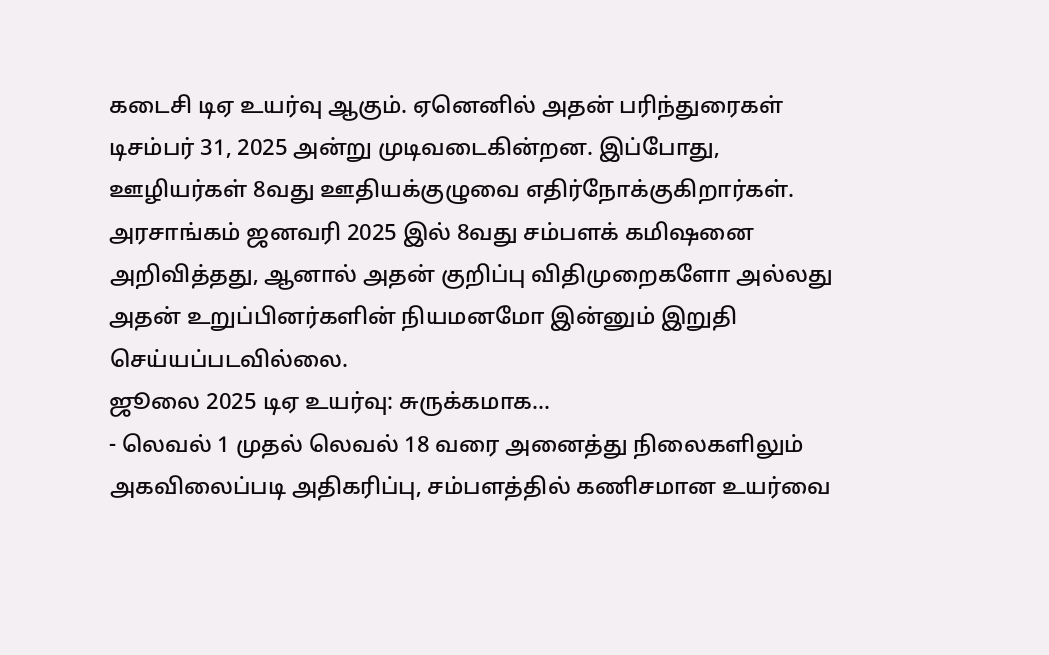கடைசி டிஏ உயர்வு ஆகும். ஏனெனில் அதன் பரிந்துரைகள் டிசம்பர் 31, 2025 அன்று முடிவடைகின்றன. இப்போது, ஊழியர்கள் 8வது ஊதியக்குழுவை எதிர்நோக்குகிறார்கள். அரசாங்கம் ஜனவரி 2025 இல் 8வது சம்பளக் கமிஷனை அறிவித்தது, ஆனால் அதன் குறிப்பு விதிமுறைகளோ அல்லது அதன் உறுப்பினர்களின் நியமனமோ இன்னும் இறுதி செய்யப்படவில்லை.
ஜூலை 2025 டிஏ உயர்வு: சுருக்கமாக...
- லெவல் 1 முதல் லெவல் 18 வரை அனைத்து நிலைகளிலும் அகவிலைப்படி அதிகரிப்பு, சம்பளத்தில் கணிசமான உயர்வை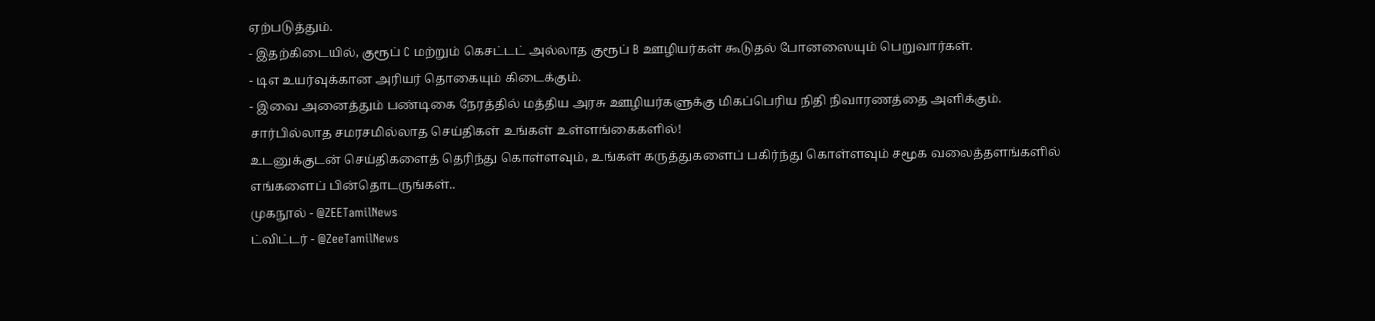ஏற்படுத்தும்.
- இதற்கிடையில், குரூப் C மற்றும் கெசட்டட் அல்லாத குரூப் B ஊழியர்கள் கூடுதல் போனஸையும் பெறுவார்கள்.
- டிஎ உயர்வுக்கான அரியர் தொகையும் கிடைக்கும்.
- இவை அனைத்தும் பண்டிகை நேரத்தில் மத்திய அரசு ஊழியர்களுக்கு மிகப்பெரிய நிதி நிவாரணத்தை அளிக்கும்.
சார்பில்லாத சமரசமில்லாத செய்திகள் உங்கள் உள்ளங்கைகளில்!
உடனுக்குடன் செய்திகளைத் தெரிந்து கொள்ளவும், உங்கள் கருத்துகளைப் பகிர்ந்து கொள்ளவும் சமூக வலைத்தளங்களில் எங்களைப் பின்தொடருங்கள்..
முகநூல் - @ZEETamilNews
ட்விட்டர் - @ZeeTamilNews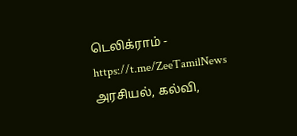டெலிக்ராம் - https://t.me/ZeeTamilNews
அரசியல், கல்வி,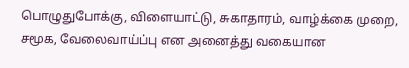பொழுதுபோக்கு, விளையாட்டு, சுகாதாரம், வாழ்க்கை முறை, சமூக, வேலைவாய்ப்பு என அனைத்து வகையான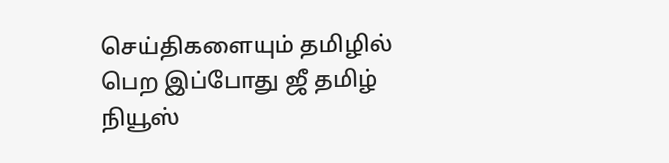செய்திகளையும் தமிழில் பெற இப்போது ஜீ தமிழ் நியூஸ்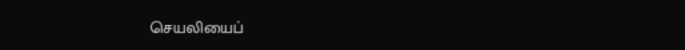செயலியைப்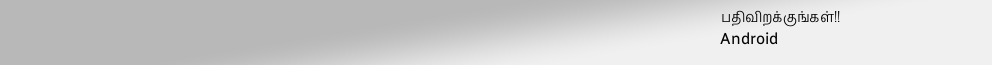பதிவிறக்குங்கள்!!
Android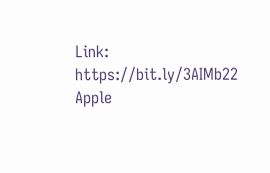Link: https://bit.ly/3AIMb22
Apple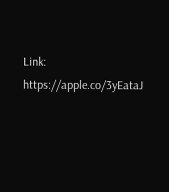Link: https://apple.co/3yEataJ